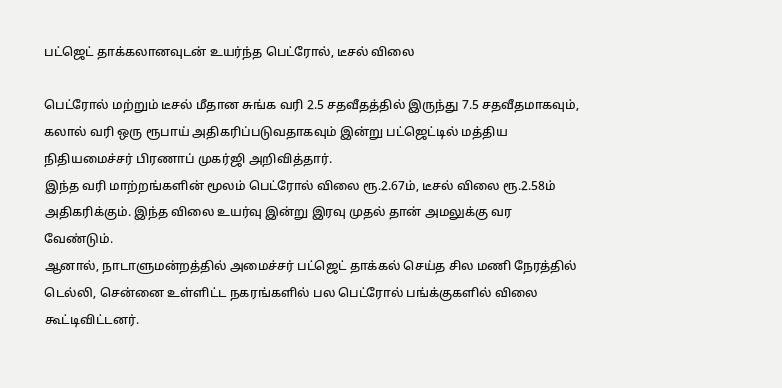பட்ஜெட் தாக்கலானவுடன் உயர்ந்த பெட்ரோல், டீசல் விலை

பெட்ரோல் மற்றும் டீசல் மீதான சுங்க வரி 2.5 சதவீதத்தில் இருந்து 7.5 சதவீதமாகவும், கலால் வரி ஒரு ரூபாய் அதிகரிப்படுவதாகவும் இன்று பட்ஜெட்டில் மத்திய நிதியமைச்சர் பிரணாப் முகர்ஜி அறிவித்தார்.
இந்த வரி மாற்றங்களின் மூலம் பெட்ரோல் விலை ரூ.2.67ம், டீசல் விலை ரூ.2.58ம் அதிகரிக்கும். இந்த விலை உயர்வு இன்று இரவு முதல் தான் அமலுக்கு வர வேண்டும்.
ஆனால், நாடாளுமன்றத்தில் அமைச்சர் பட்ஜெட் தாக்கல் செய்த சில மணி நேரத்தில் டெல்லி, சென்னை உள்ளிட்ட நகரங்களில் பல பெட்ரோல் பங்க்குகளில் விலை கூட்டிவிட்டனர்.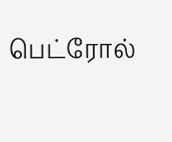பெட்ரோல்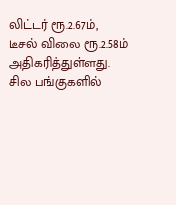லிட்டர் ரூ.2.67ம், டீசல் விலை ரூ.2.58ம் அதிகரித்துள்ளது.
சில பங்குகளில்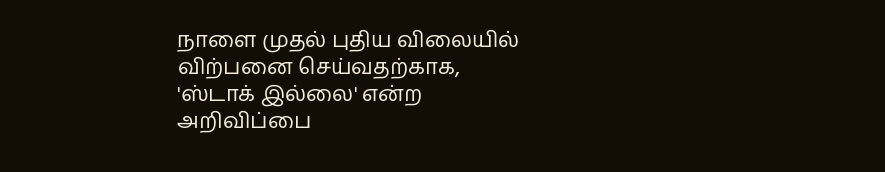நாளை முதல் புதிய விலையில் விற்பனை செய்வதற்காக, 'ஸ்டாக் இல்லை' என்ற அறிவிப்பை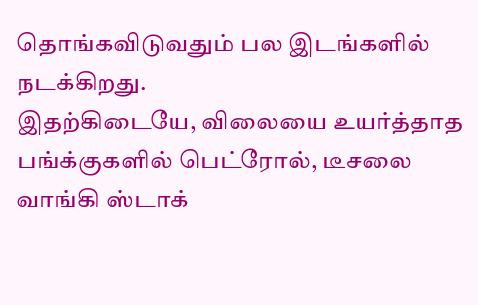தொங்கவிடுவதும் பல இடங்களில் நடக்கிறது.
இதற்கிடையே, விலையை உயர்த்தாத பங்க்குகளில் பெட்ரோல், டீசலை வாங்கி ஸ்டாக்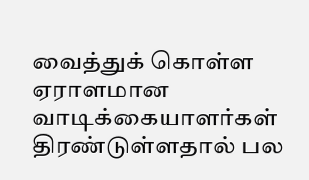வைத்துக் கொள்ள ஏராளமான வாடிக்கையாளர்கள் திரண்டுள்ளதால் பல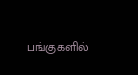பங்குகளில்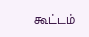கூட்டம்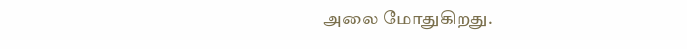அலை மோதுகிறது.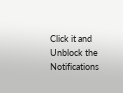Click it and Unblock the Notifications